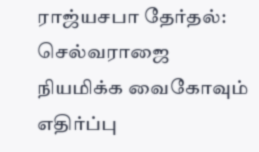ராஜ்யசபா தேர்தல்: செல்வராஜை நியமிக்க வைகோவும் எதிர்ப்பு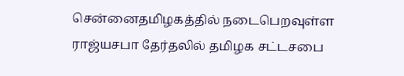சென்னைதமிழகத்தில் நடைபெறவுள்ள ராஜ்யசபா தேர்தலில் தமிழக சட்டசபை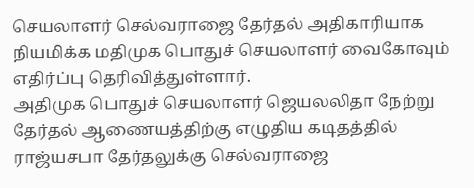செயலாளர் செல்வராஜை தேர்தல் அதிகாரியாக நியமிக்க மதிமுக பொதுச் செயலாளர் வைகோவும் எதிர்ப்பு தெரிவித்துள்ளார்.
அதிமுக பொதுச் செயலாளர் ஜெயலலிதா நேற்று தேர்தல் ஆணையத்திற்கு எழுதிய கடிதத்தில் ராஜ்யசபா தேர்தலுக்கு செல்வராஜை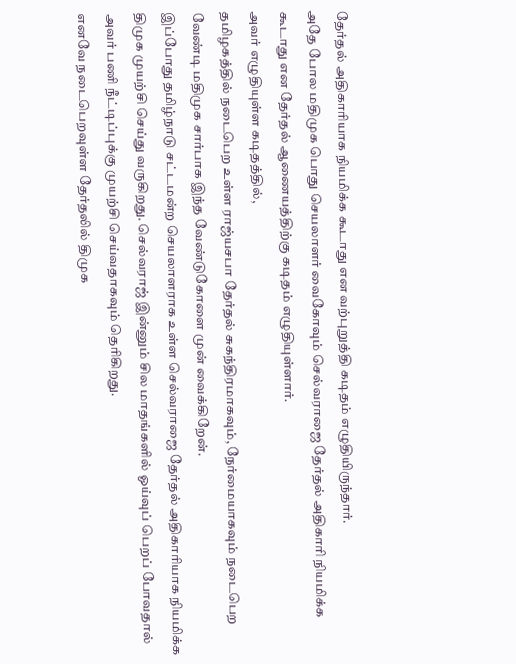தேர்தல் அதிகாரியாக நியமிக்க கூடாது என வற்புறுத்தி கடிதம் எழுதியிருந்தார்.
அதே போல மதிமுக பொது செயலாளர் வைகோவும் செல்வராஜை தேர்தல் அதிகாரி நியமிக்க கூடாது என தேர்தல் ஆணையத்திற்கு கடிதம் எழுதியுள்ளார்.
அவர் எழுதியுள்ள கடிதத்தில்,
தமிழகத்தில் நடைபெற உள்ள ராஜ்யசபா தேர்தல் சுகந்திரமாகவும், நேர்மையாகவும் நடைபெற வேண்டி மதிமுக சார்பாக இந்த வேண்டுகோளை முன் வைக்கிறேன்.
இப்போது தமிழ்நாடு சட்டமன்ற செயலாளராக உள்ள செல்வராஜை தேர்தல் அதிகாரியாக நியமிக்க திமுக முயற்சி செய்து வருகிறது. செல்வராஜ் இன்னும் சில மாதங்களில் ஓய்வுப் பெறப் போவதால் அவர் பணி நீட்டிப்புக்கு முயற்சி செய்வதாகவும் தெரிகிறது.
எனவே நடைபெறவுள்ள தேர்தலில் திமுக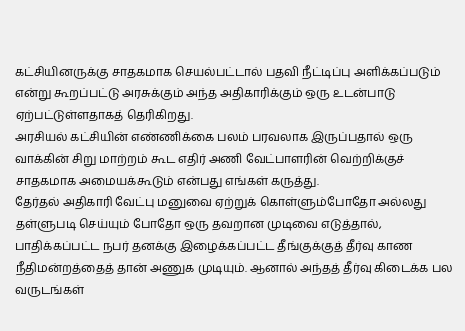கட்சியினருக்கு சாதகமாக செயல்பட்டால் பதவி நீட்டிப்பு அளிக்கப்படும் என்று கூறப்பட்டு அரசுக்கும் அந்த அதிகாரிக்கும் ஒரு உடன்பாடு ஏற்பட்டுள்ளதாகத் தெரிகிறது.
அரசியல் கட்சியின் எண்ணிக்கை பலம் பரவலாக இருப்பதால் ஒரு வாக்கின் சிறு மாற்றம் கூட எதிர் அணி வேட்பாளரின் வெற்றிக்குச் சாதகமாக அமையக்கூடும் என்பது எங்கள் கருத்து.
தேர்தல் அதிகாரி வேட்பு மனுவை ஏற்றுக் கொள்ளும்போதோ அல்லது தள்ளுபடி செய்யும் போதோ ஒரு தவறான முடிவை எடுத்தால், பாதிக்கப்பட்ட நபர் தனக்கு இழைக்கப்பட்ட தீங்குக்குத் தீர்வு காண நீதிமன்றத்தைத் தான் அணுக முடியும். ஆனால் அந்தத் தீர்வு கிடைக்க பல வருடங்கள்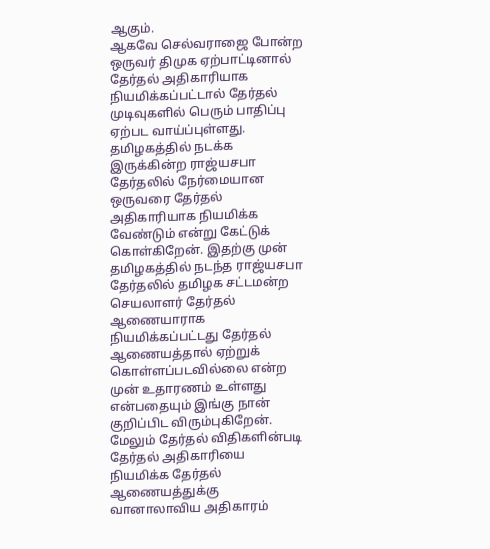ஆகும்.
ஆகவே செல்வராஜை போன்ற ஒருவர் திமுக ஏற்பாட்டினால் தேர்தல் அதிகாரியாக நியமிக்கப்பட்டால் தேர்தல் முடிவுகளில் பெரும் பாதிப்பு ஏற்பட வாய்ப்புள்ளது.
தமிழகத்தில் நடக்க இருக்கின்ற ராஜ்யசபா தேர்தலில் நேர்மையான ஒருவரை தேர்தல் அதிகாரியாக நியமிக்க வேண்டும் என்று கேட்டுக் கொள்கிறேன். இதற்கு முன் தமிழகத்தில் நடந்த ராஜ்யசபா தேர்தலில் தமிழக சட்டமன்ற செயலாளர் தேர்தல் ஆணையாராக நியமிக்கப்பட்டது தேர்தல் ஆணையத்தால் ஏற்றுக் கொள்ளப்படவில்லை என்ற முன் உதாரணம் உள்ளது என்பதையும் இங்கு நான் குறிப்பிட விரும்புகிறேன்.
மேலும் தேர்தல் விதிகளின்படி தேர்தல் அதிகாரியை நியமிக்க தேர்தல் ஆணையத்துக்கு வானாலாவிய அதிகாரம்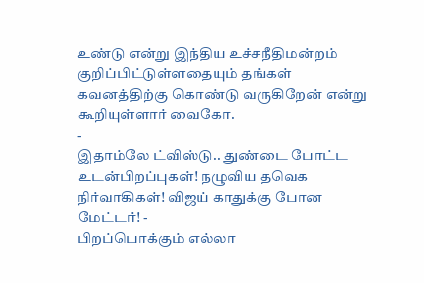உண்டு என்று இந்திய உச்சநீதிமன்றம் குறிப்பிட்டுள்ளதையும் தங்கள் கவனத்திற்கு கொண்டு வருகிறேன் என்று கூறியுள்ளார் வைகோ.
-
இதாம்லே ட்விஸ்டு.. துண்டை போட்ட உடன்பிறப்புகள்! நழுவிய தவெக நிர்வாகிகள்! விஜய் காதுக்கு போன மேட்டர்! -
பிறப்பொக்கும் எல்லா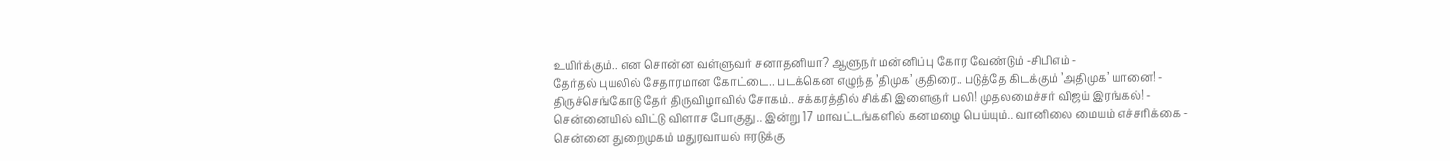உயிர்க்கும்.. என சொன்ன வள்ளுவர் சனாதனியா? ஆளுநர் மன்னிப்பு கோர வேண்டும் -சிபிஎம் -
தேர்தல் புயலில் சேதாரமான கோட்டை.. படக்கென எழுந்த ’திமுக’ குதிரை.. படுத்தே கிடக்கும் ’அதிமுக’ யானை! -
திருச்செங்கோடு தேர் திருவிழாவில் சோகம்.. சக்கரத்தில் சிக்கி இளைஞர் பலி! முதலமைச்சர் விஜய் இரங்கல்! -
சென்னையில் விட்டு விளாச போகுது.. இன்று 17 மாவட்டங்களில் கனமழை பெய்யும்.. வானிலை மையம் எச்சரிக்கை -
சென்னை துறைமுகம் மதுரவாயல் ஈரடுக்கு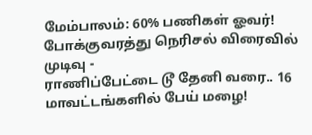மேம்பாலம்: 60% பணிகள் ஓவர்! போக்குவரத்து நெரிசல் விரைவில் முடிவு -
ராணிப்பேட்டை டூ தேனி வரை.. 16 மாவட்டங்களில் பேய் மழை!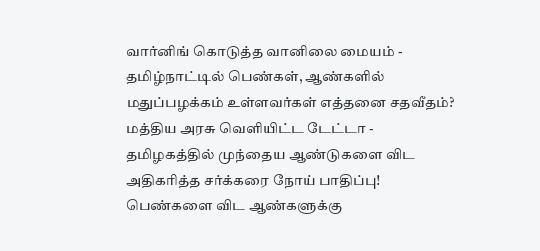வார்னிங் கொடுத்த வானிலை மையம் -
தமிழ்நாட்டில் பெண்கள், ஆண்களில் மதுப்பழக்கம் உள்ளவர்கள் எத்தனை சதவீதம்? மத்திய அரசு வெளியிட்ட டேட்டா -
தமிழகத்தில் முந்தைய ஆண்டுகளை விட அதிகரித்த சர்க்கரை நோய் பாதிப்பு! பெண்களை விட ஆண்களுக்கு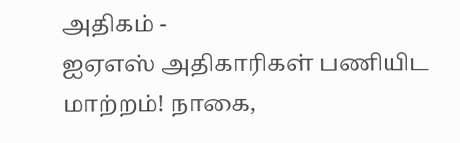அதிகம் -
ஐஏஎஸ் அதிகாரிகள் பணியிட மாற்றம்! நாகை,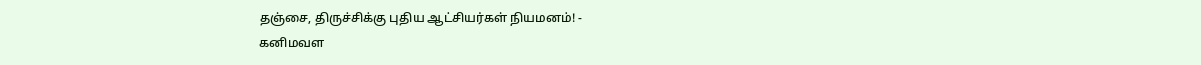தஞ்சை, திருச்சிக்கு புதிய ஆட்சியர்கள் நியமனம்! -
கனிமவள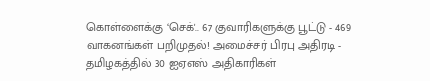கொள்ளைக்கு ‘செக்'.. 67 குவாரிகளுக்கு பூட்டு - 469 வாகனங்கள் பறிமுதல்! அமைச்சர் பிரபு அதிரடி -
தமிழகத்தில் 30 ஐஏஎஸ் அதிகாரிகள்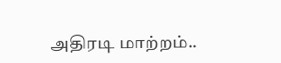அதிரடி மாற்றம்..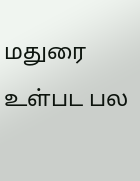மதுரை உள்பட பல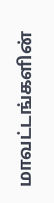மாவட்டங்களின்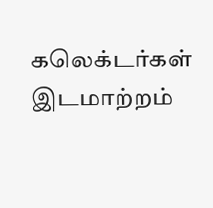கலெக்டர்கள் இடமாற்றம்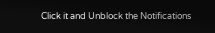Click it and Unblock the Notifications